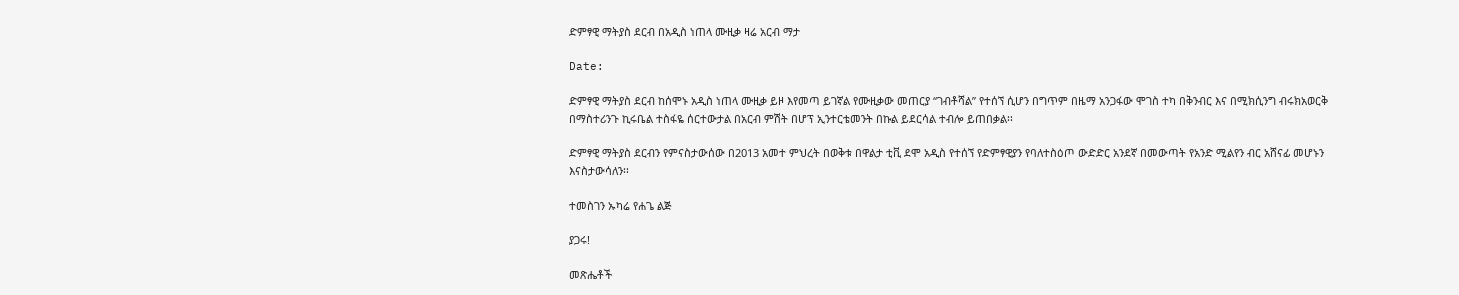ድምፃዊ ማትያስ ደርብ በአዲስ ነጠላ ሙዚቃ ዛሬ አርብ ማታ

Date:

ድምፃዊ ማትያስ ደርብ ከሰሞኑ አዲስ ነጠላ ሙዚቃ ይዞ እየመጣ ይገኛል የሙዚቃው መጠርያ “ገብቶሻል” የተሰኘ ሲሆን በግጥም በዜማ አንጋፋው ሞገስ ተካ በቅንብር እና በሚክሲንግ ብሩክአወርቅ በማስተሪንጉ ኪሩቤል ተስፋዬ ሰርተውታል በአርብ ምሽት በሆፕ ኢንተርቴመንት በኩል ይደርሳል ተብሎ ይጠበቃል፡፡

ድምፃዊ ማትያስ ደርብን የምናስታውሰው በ2013 አመተ ምህረት በወቅቱ በዋልታ ቲቪ ደሞ አዲስ የተሰኘ የድምፃዊያን የባለተስዕጦ ውድድር አንደኛ በመውጣት የአንድ ሚልየን ብር አሸናፊ መሆኑን እናስታውሳለን፡፡

ተመስገን ኡካሬ የሐጌ ልጅ

ያጋሩ!

መጽሔቶች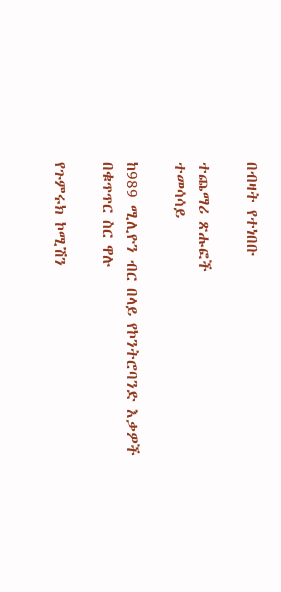በብዛት የተነበቡ

ተጨማሪ ጽሑፎች
ተመሳሳይ

ከ989 ሚሊዮን ብር በላይ የኮንትሮባንድ እቃዎች በቁጥጥር ስር ዋሉ

የጉምሩክ ኮሚሽን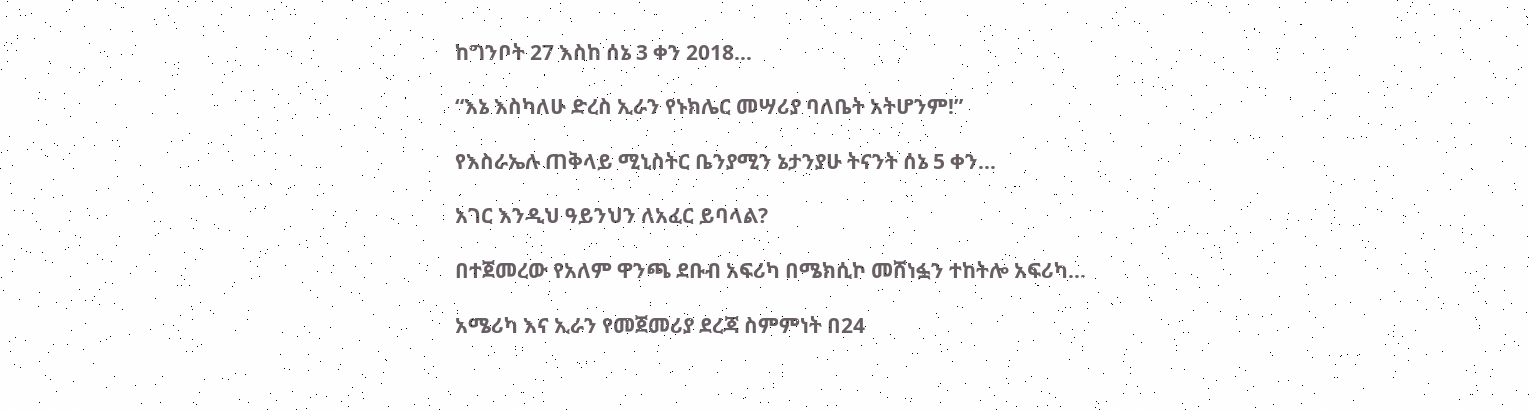ከግንቦት 27 እስከ ሰኔ 3 ቀን 2018...

“እኔ እስካለሁ ድረስ ኢራን የኑክሌር መሣሪያ ባለቤት አትሆንም!”

የእስራኤሉ ጠቅላይ ሚኒስትር ቤንያሚን ኔታንያሁ ትናንት ሰኔ 5 ቀን...

አገር እንዲህ ዓይንህን ለአፈር ይባላል?

በተጀመረው የአለም ዋንጫ ደቡብ አፍሪካ በሜክሲኮ መሸነፏን ተከትሎ አፍሪካ...

አሜሪካ እና ኢራን የመጀመሪያ ደረጃ ስምምነት በ24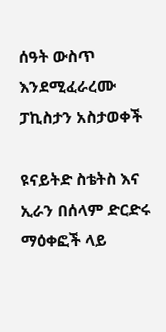ሰዓት ውስጥ እንደሚፈራረሙ ፓኪስታን አስታወቀች

ዩናይትድ ስቴትስ እና ኢራን በሰላም ድርድሩ ማዕቀፎች ላይ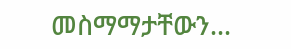መስማማታቸውን...